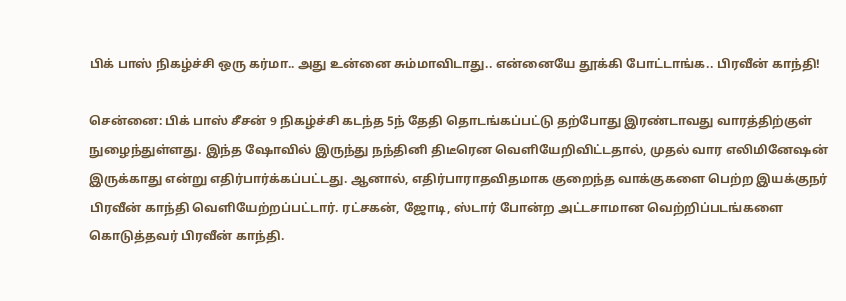பிக் பாஸ் நிகழ்ச்சி ஒரு கர்மா.. அது உன்னை சும்மாவிடாது.. என்னையே தூக்கி போட்டாங்க.. பிரவீன் காந்தி!

சென்னை: பிக் பாஸ் சீசன் 9 நிகழ்ச்சி கடந்த 5ந் தேதி தொடங்கப்பட்டு தற்போது இரண்டாவது வாரத்திற்குள் நுழைந்துள்ளது. இந்த ஷோவில் இருந்து நந்தினி திடீரென வெளியேறிவிட்டதால், முதல் வார எலிமினேஷன் இருக்காது என்று எதிர்பார்க்கப்பட்டது. ஆனால், எதிர்பாராதவிதமாக குறைந்த வாக்குகளை பெற்ற இயக்குநர் பிரவீன் காந்தி வெளியேற்றப்பட்டார். ரட்சகன், ஜோடி, ஸ்டார் போன்ற அட்டசாமான வெற்றிப்படங்களை கொடுத்தவர் பிரவீன் காந்தி.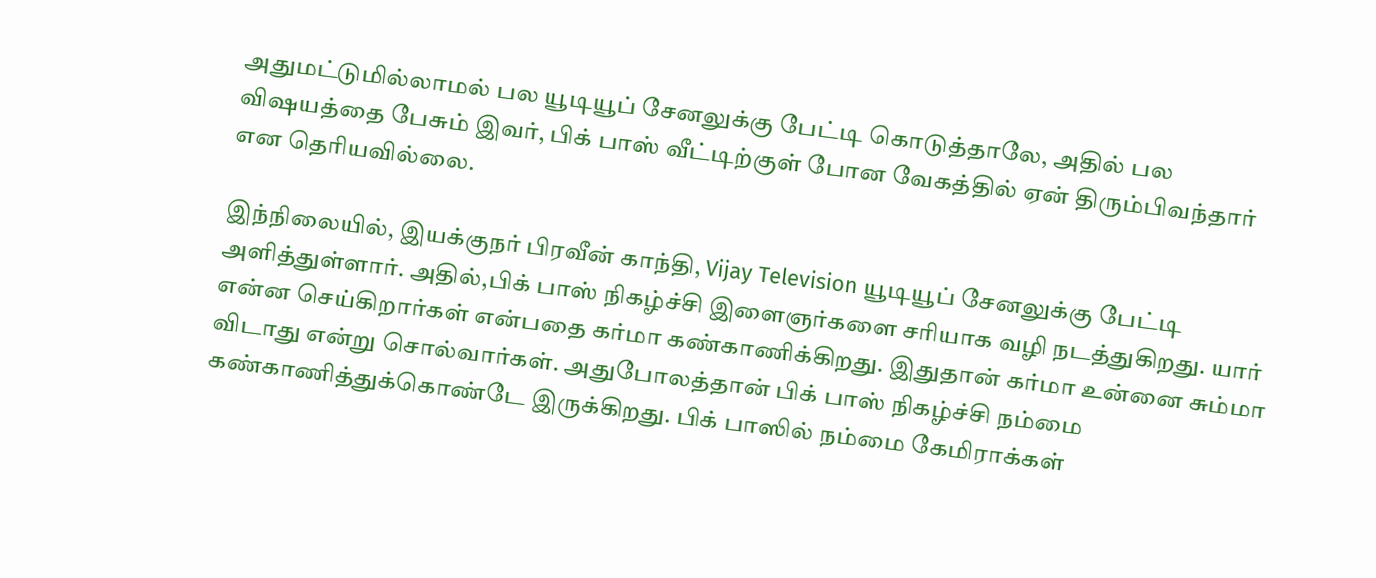அதுமட்டுமில்லாமல் பல யூடியூப் சேனலுக்கு பேட்டி கொடுத்தாலே, அதில் பல விஷயத்தை பேசும் இவர், பிக் பாஸ் வீட்டிற்குள் போன வேகத்தில் ஏன் திரும்பிவந்தார் என தெரியவில்லை.

இந்நிலையில், இயக்குநர் பிரவீன் காந்தி, Vijay Television யூடியூப் சேனலுக்கு பேட்டி அளித்துள்ளார். அதில்,பிக் பாஸ் நிகழ்ச்சி இளைஞர்களை சரியாக வழி நடத்துகிறது. யார் என்ன செய்கிறார்கள் என்பதை கர்மா கண்காணிக்கிறது. இதுதான் கர்மா உன்னை சும்மா விடாது என்று சொல்வார்கள். அதுபோலத்தான் பிக் பாஸ் நிகழ்ச்சி நம்மை கண்காணித்துக்கொண்டே இருக்கிறது. பிக் பாஸில் நம்மை கேமிராக்கள்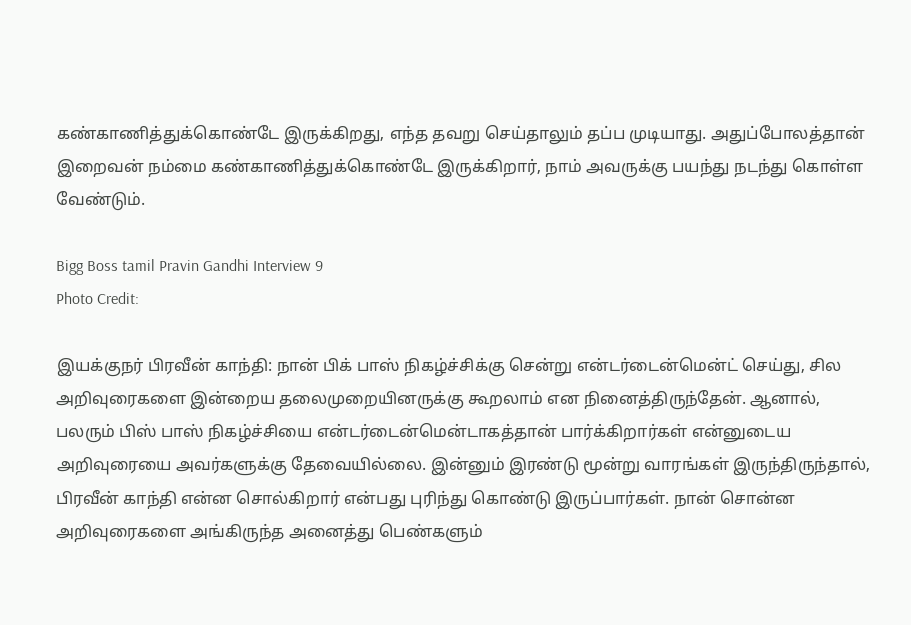கண்காணித்துக்கொண்டே இருக்கிறது, எந்த தவறு செய்தாலும் தப்ப முடியாது. அதுப்போலத்தான் இறைவன் நம்மை கண்காணித்துக்கொண்டே இருக்கிறார், நாம் அவருக்கு பயந்து நடந்து கொள்ள வேண்டும்.

Bigg Boss tamil Pravin Gandhi Interview 9
Photo Credit:

இயக்குநர் பிரவீன் காந்தி: நான் பிக் பாஸ் நிகழ்ச்சிக்கு சென்று என்டர்டைன்மென்ட் செய்து, சில அறிவுரைகளை இன்றைய தலைமுறையினருக்கு கூறலாம் என நினைத்திருந்தேன். ஆனால், பலரும் பிஸ் பாஸ் நிகழ்ச்சியை என்டர்டைன்மென்டாகத்தான் பார்க்கிறார்கள் என்னுடைய அறிவுரையை அவர்களுக்கு தேவையில்லை. இன்னும் இரண்டு மூன்று வாரங்கள் இருந்திருந்தால், பிரவீன் காந்தி என்ன சொல்கிறார் என்பது புரிந்து கொண்டு இருப்பார்கள். நான் சொன்ன அறிவுரைகளை அங்கிருந்த அனைத்து பெண்களும்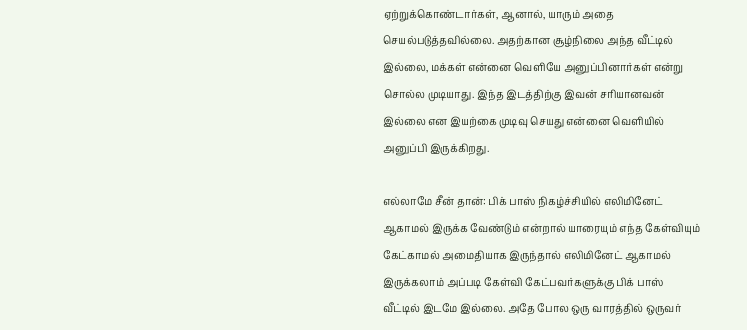ஏற்றுக்கொண்டார்கள், ஆனால், யாரும் அதை செயல்படுத்தவில்லை. அதற்கான சூழ்நிலை அந்த வீட்டில் இல்லை, மக்கள் என்னை வெளியே அனுப்பினார்கள் என்று சொல்ல முடியாது. இந்த இடத்திற்கு இவன் சரியானவன் இல்லை என இயற்கை முடிவு செயது என்னை வெளியில் அனுப்பி இருக்கிறது.

எல்லாமே சீன் தான்: பிக் பாஸ் நிகழ்ச்சியில் எலிமினேட் ஆகாமல் இருக்க வேண்டும் என்றால் யாரையும் எந்த கேள்வியும் கேட்காமல் அமைதியாக இருந்தால் எலிமினேட் ஆகாமல் இருக்கலாம் அப்படி கேள்வி கேட்பவர்களுக்கு பிக் பாஸ் வீட்டில் இடமே இல்லை. அதே போல ஒரு வாரத்தில் ஒருவர்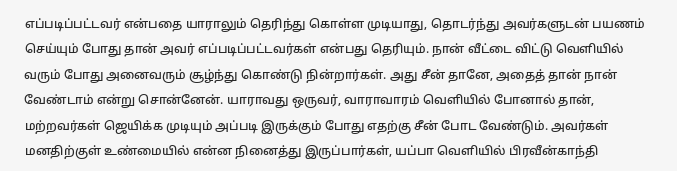எப்படிப்பட்டவர் என்பதை யாராலும் தெரிந்து கொள்ள முடியாது, தொடர்ந்து அவர்களுடன் பயணம் செய்யும் போது தான் அவர் எப்படிப்பட்டவர்கள் என்பது தெரியும். நான் வீட்டை விட்டு வெளியில் வரும் போது அனைவரும் சூழ்ந்து கொண்டு நின்றார்கள். அது சீன் தானே, அதைத் தான் நான் வேண்டாம் என்று சொன்னேன். யாராவது ஒருவர், வாராவாரம் வெளியில் போனால் தான், மற்றவர்கள் ஜெயிக்க முடியும் அப்படி இருக்கும் போது எதற்கு சீன் போட வேண்டும். அவர்கள் மனதிற்குள் உண்மையில் என்ன நினைத்து இருப்பார்கள், யப்பா வெளியில் பிரவீன்காந்தி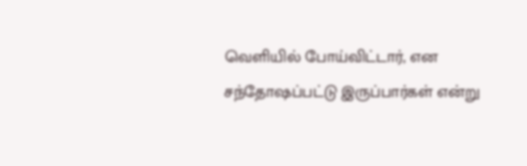வெளியில் போய்விட்டார், என சந்தோஷப்பட்டு இருப்பார்கள் என்று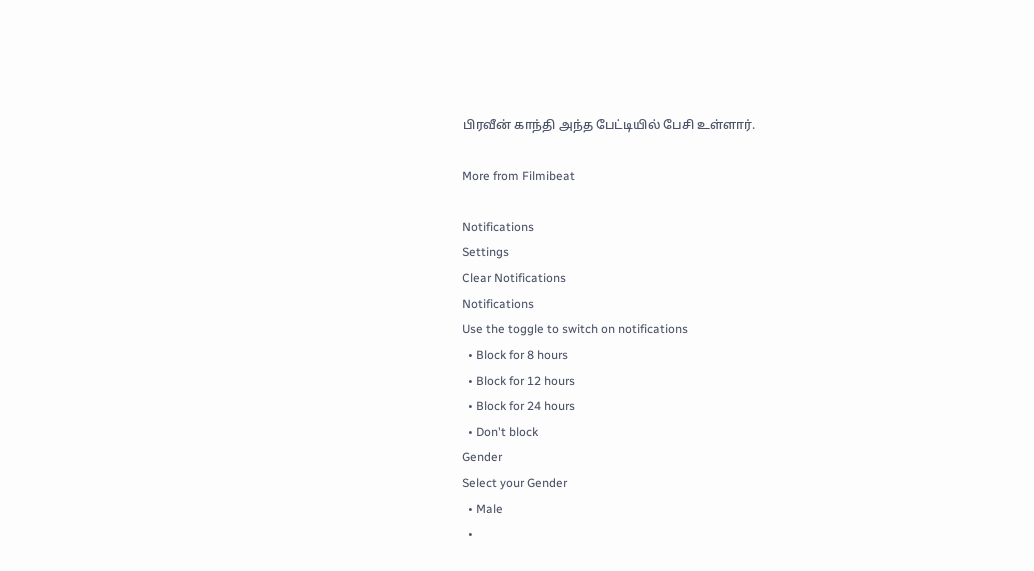பிரவீன் காந்தி அந்த பேட்டியில் பேசி உள்ளார்.

More from Filmibeat

Notifications
Settings
Clear Notifications
Notifications
Use the toggle to switch on notifications
  • Block for 8 hours
  • Block for 12 hours
  • Block for 24 hours
  • Don't block
Gender
Select your Gender
  • Male
  •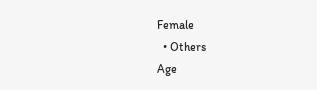Female
  • Others
Age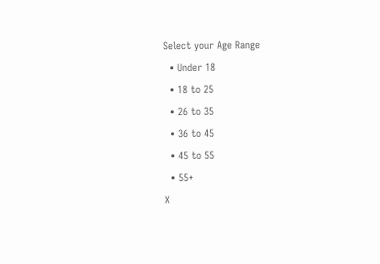Select your Age Range
  • Under 18
  • 18 to 25
  • 26 to 35
  • 36 to 45
  • 45 to 55
  • 55+
X